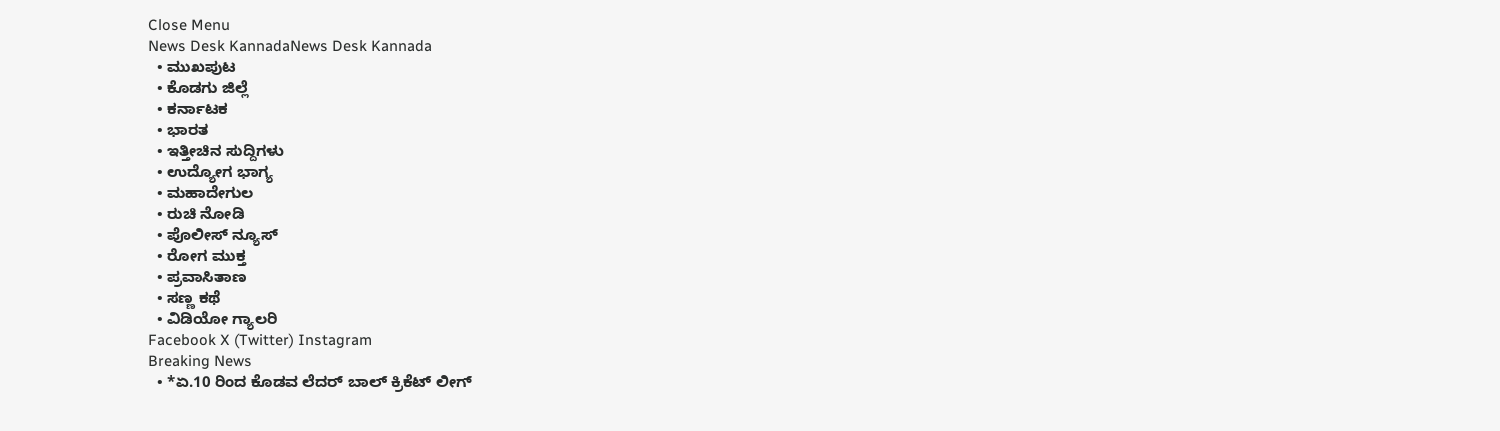Close Menu
News Desk KannadaNews Desk Kannada
  • ಮುಖಪುಟ
  • ಕೊಡಗು ಜಿಲ್ಲೆ
  • ಕರ್ನಾಟಕ
  • ಭಾರತ
  • ಇತ್ತೀಚಿನ ಸುದ್ದಿಗಳು
  • ಉದ್ಯೋಗ ಭಾಗ್ಯ
  • ಮಹಾದೇಗುಲ
  • ರುಚಿ ನೋಡಿ
  • ಪೊಲೀಸ್ ನ್ಯೂಸ್
  • ರೋಗ ಮುಕ್ತ
  • ಪ್ರವಾಸಿತಾಣ
  • ಸಣ್ಣ ಕಥೆ
  • ವಿಡಿಯೋ ಗ್ಯಾಲರಿ
Facebook X (Twitter) Instagram
Breaking News
  • *ಏ.10 ರಿಂದ ಕೊಡವ ಲೆದರ್ ಬಾಲ್ ಕ್ರಿಕೆಟ್ ಲೀಗ್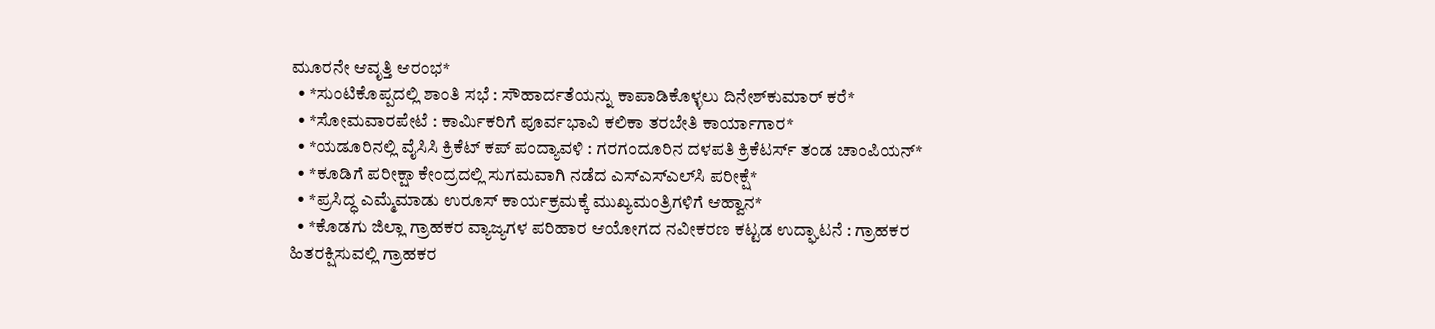ಮೂರನೇ ಆವೃತ್ತಿ ಆರಂಭ*
  • *ಸುಂಟಿಕೊಪ್ಪದಲ್ಲಿ ಶಾಂತಿ ಸಭೆ : ಸೌಹಾರ್ದತೆಯನ್ನು ಕಾಪಾಡಿಕೊಳ್ಳಲು ದಿನೇಶ್‍ಕುಮಾರ್ ಕರೆ*
  • *ಸೋಮವಾರಪೇಟೆ : ಕಾರ್ಮಿಕರಿಗೆ ಪೂರ್ವಭಾವಿ ಕಲಿಕಾ ತರಬೇತಿ ಕಾರ್ಯಾಗಾರ*
  • *ಯಡೂರಿನಲ್ಲಿ ವೈಸಿಸಿ ಕ್ರಿಕೆಟ್ ಕಪ್ ಪಂದ್ಯಾವಳಿ : ಗರಗಂದೂರಿನ ದಳಪತಿ ಕ್ರಿಕೆಟರ್ಸ್ ತಂಡ ಚಾಂಪಿಯನ್*
  • *ಕೂಡಿಗೆ ಪರೀಕ್ಷಾ ಕೇಂದ್ರದಲ್ಲಿ ಸುಗಮವಾಗಿ ನಡೆದ ಎಸ್‍ಎಸ್‍ಎಲ್‍ಸಿ ಪರೀಕ್ಷೆ*
  • *ಪ್ರಸಿದ್ಧ ಎಮ್ಮೆಮಾಡು ಉರೂಸ್ ಕಾರ್ಯಕ್ರಮಕ್ಕೆ ಮುಖ್ಯಮಂತ್ರಿಗಳಿಗೆ ಆಹ್ವಾನ*
  • *ಕೊಡಗು ಜಿಲ್ಲಾ ಗ್ರಾಹಕರ ವ್ಯಾಜ್ಯಗಳ ಪರಿಹಾರ ಆಯೋಗದ ನವೀಕರಣ ಕಟ್ಟಡ ಉದ್ಘಾಟನೆ : ಗ್ರಾಹಕರ ಹಿತರಕ್ಷಿಸುವಲ್ಲಿ ಗ್ರಾಹಕರ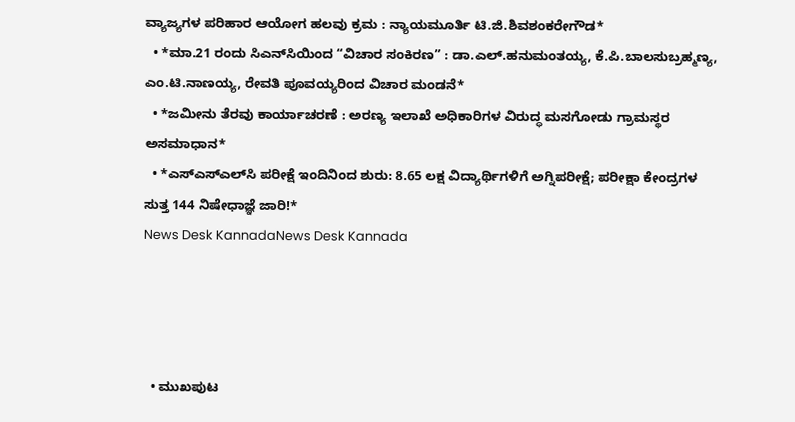ವ್ಯಾಜ್ಯಗಳ ಪರಿಹಾರ ಆಯೋಗ ಹಲವು ಕ್ರಮ : ನ್ಯಾಯಮೂರ್ತಿ ಟಿ.ಜಿ.ಶಿವಶಂಕರೇಗೌಡ*
  • *ಮಾ.21 ರಂದು ಸಿಎನ್‌ಸಿಯಿಂದ “ವಿಚಾರ ಸಂಕಿರಣ” : ಡಾ.ಎಲ್.ಹನುಮಂತಯ್ಯ, ಕೆ.ಪಿ.ಬಾಲಸುಬ್ರಹ್ಮಣ್ಯ, ಎಂ.ಟಿ.ನಾಣಯ್ಯ, ರೇವತಿ ಪೂವಯ್ಯರಿಂದ ವಿಚಾರ ಮಂಡನೆ*
  • *ಜಮೀನು ತೆರವು ಕಾರ್ಯಾಚರಣೆ : ಅರಣ್ಯ ಇಲಾಖೆ ಅಧಿಕಾರಿಗಳ ವಿರುದ್ಧ ಮಸಗೋಡು ಗ್ರಾಮಸ್ಥರ ಅಸಮಾಧಾನ*
  • *ಎಸ್‌ಎಸ್‌ಎಲ್‌ಸಿ ಪರೀಕ್ಷೆ ಇಂದಿನಿಂದ ಶುರು: 8.65 ಲಕ್ಷ ವಿದ್ಯಾರ್ಥಿಗಳಿಗೆ ಅಗ್ನಿಪರೀಕ್ಷೆ; ಪರೀಕ್ಷಾ ಕೇಂದ್ರಗಳ ಸುತ್ತ 144 ನಿಷೇಧಾಜ್ಞೆ ಜಾರಿ!*
News Desk KannadaNews Desk Kannada




  • ಮುಖಪುಟ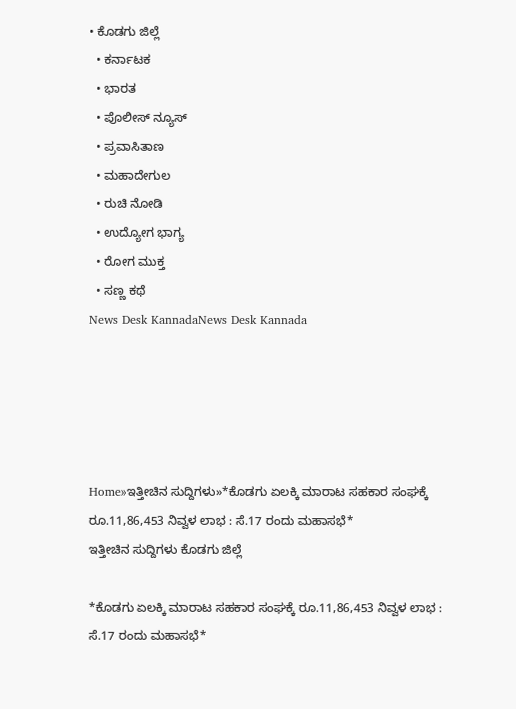• ಕೊಡಗು ಜಿಲ್ಲೆ
  • ಕರ್ನಾಟಕ
  • ಭಾರತ
  • ಪೊಲೀಸ್ ನ್ಯೂಸ್
  • ಪ್ರವಾಸಿತಾಣ
  • ಮಹಾದೇಗುಲ
  • ರುಚಿ ನೋಡಿ
  • ಉದ್ಯೋಗ ಭಾಗ್ಯ
  • ರೋಗ ಮುಕ್ತ
  • ಸಣ್ಣ ಕಥೆ
News Desk KannadaNews Desk Kannada





Home»ಇತ್ತೀಚಿನ ಸುದ್ದಿಗಳು»*ಕೊಡಗು ಏಲಕ್ಕಿ ಮಾರಾಟ ಸಹಕಾರ ಸಂಘಕ್ಕೆ ರೂ.11,86,453 ನಿವ್ವಳ ಲಾಭ : ಸೆ.17 ರಂದು ಮಹಾಸಭೆ*
ಇತ್ತೀಚಿನ ಸುದ್ದಿಗಳು ಕೊಡಗು ಜಿಲ್ಲೆ

*ಕೊಡಗು ಏಲಕ್ಕಿ ಮಾರಾಟ ಸಹಕಾರ ಸಂಘಕ್ಕೆ ರೂ.11,86,453 ನಿವ್ವಳ ಲಾಭ : ಸೆ.17 ರಂದು ಮಹಾಸಭೆ*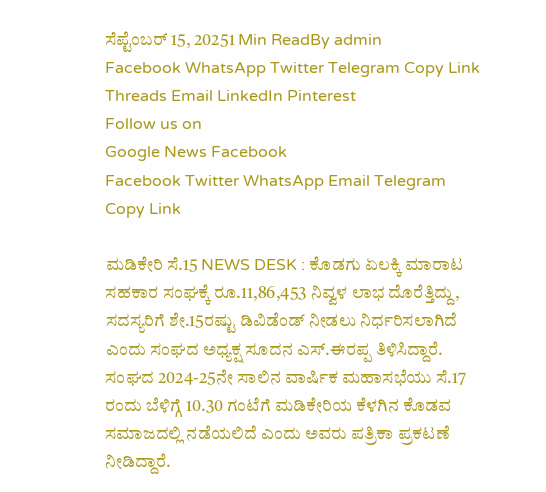ಸೆಪ್ಟೆಂಬರ್ 15, 20251 Min ReadBy admin
Facebook WhatsApp Twitter Telegram Copy Link Threads Email LinkedIn Pinterest
Follow us on
Google News Facebook
Facebook Twitter WhatsApp Email Telegram Copy Link

ಮಡಿಕೇರಿ ಸೆ.15 NEWS DESK : ಕೊಡಗು ಏಲಕ್ಕಿ ಮಾರಾಟ ಸಹಕಾರ ಸಂಘಕ್ಕೆ ರೂ.11,86,453 ನಿವ್ವಳ ಲಾಭ ದೊರೆತ್ತಿದ್ದು, ಸದಸ್ಯರಿಗೆ ಶೇ.15ರಷ್ಟು ಡಿವಿಡೆಂಡ್ ನೀಡಲು ನಿರ್ಧರಿಸಲಾಗಿದೆ ಎಂದು ಸಂಘದ ಅಧ್ಯಕ್ಷ ಸೂದನ ಎಸ್.ಈರಪ್ಪ ತಿಳಿಸಿದ್ದಾರೆ. ಸಂಘದ 2024-25ನೇ ಸಾಲಿನ ವಾರ್ಷಿಕ ಮಹಾಸಭೆಯು ಸೆ.17 ರಂದು ಬೆಳಿಗ್ಗೆ 10.30 ಗಂಟೆಗೆ ಮಡಿಕೇರಿಯ ಕೆಳಗಿನ ಕೊಡವ ಸಮಾಜದಲ್ಲಿ ನಡೆಯಲಿದೆ ಎಂದು ಅವರು ಪತ್ರಿಕಾ ಪ್ರಕಟಣೆ ನೀಡಿದ್ದಾರೆ.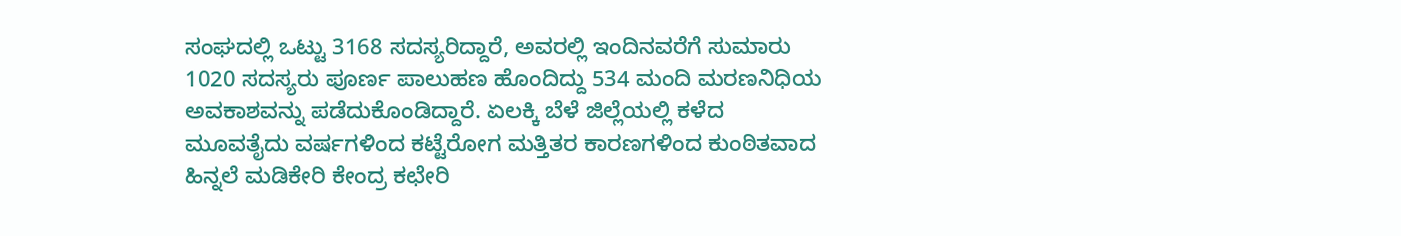ಸಂಘದಲ್ಲಿ ಒಟ್ಟು 3168 ಸದಸ್ಯರಿದ್ದಾರೆ, ಅವರಲ್ಲಿ ಇಂದಿನವರೆಗೆ ಸುಮಾರು 1020 ಸದಸ್ಯರು ಪೂರ್ಣ ಪಾಲುಹಣ ಹೊಂದಿದ್ದು 534 ಮಂದಿ ಮರಣನಿಧಿಯ ಅವಕಾಶವನ್ನು ಪಡೆದುಕೊಂಡಿದ್ದಾರೆ. ಏಲಕ್ಕಿ ಬೆಳೆ ಜಿಲ್ಲೆಯಲ್ಲಿ ಕಳೆದ ಮೂವತೈದು ವರ್ಷಗಳಿಂದ ಕಟ್ಟೆರೋಗ ಮತ್ತಿತರ ಕಾರಣಗಳಿಂದ ಕುಂಠಿತವಾದ ಹಿನ್ನಲೆ ಮಡಿಕೇರಿ ಕೇಂದ್ರ ಕಛೇರಿ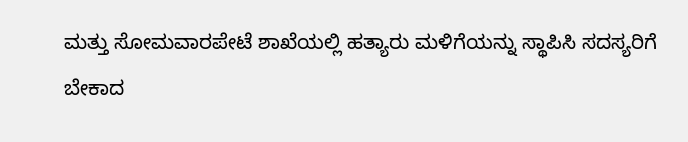ಮತ್ತು ಸೋಮವಾರಪೇಟೆ ಶಾಖೆಯಲ್ಲಿ ಹತ್ಯಾರು ಮಳಿಗೆಯನ್ನು ಸ್ಥಾಪಿಸಿ ಸದಸ್ಯರಿಗೆ ಬೇಕಾದ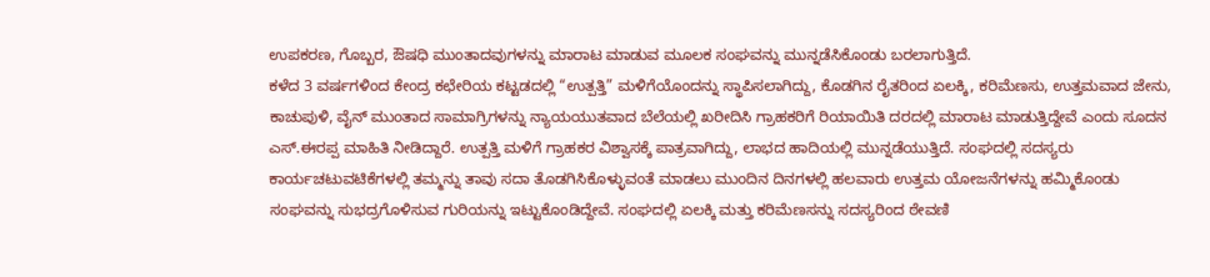ಉಪಕರಣ, ಗೊಬ್ಬರ, ಔಷಧಿ ಮುಂತಾದವುಗಳನ್ನು ಮಾರಾಟ ಮಾಡುವ ಮೂಲಕ ಸಂಘವನ್ನು ಮುನ್ನಡೆಸಿಕೊಂಡು ಬರಲಾಗುತ್ತಿದೆ.
ಕಳೆದ 3 ವರ್ಷಗಳಿಂದ ಕೇಂದ್ರ ಕಛೇರಿಯ ಕಟ್ಟಡದಲ್ಲಿ “ಉತ್ಪತ್ತಿ” ಮಳಿಗೆಯೊಂದನ್ನು ಸ್ಥಾಪಿಸಲಾಗಿದ್ದು, ಕೊಡಗಿನ ರೈತರಿಂದ ಏಲಕ್ಕಿ, ಕರಿಮೆಣಸು, ಉತ್ತಮವಾದ ಜೇನು, ಕಾಚುಪುಳಿ, ವೈನ್ ಮುಂತಾದ ಸಾಮಾಗ್ರಿಗಳನ್ನು ನ್ಯಾಯಯುತವಾದ ಬೆಲೆಯಲ್ಲಿ ಖರೀದಿಸಿ ಗ್ರಾಹಕರಿಗೆ ರಿಯಾಯಿತಿ ದರದಲ್ಲಿ ಮಾರಾಟ ಮಾಡುತ್ತಿದ್ದೇವೆ ಎಂದು ಸೂದನ ಎಸ್.ಈರಪ್ಪ ಮಾಹಿತಿ ನೀಡಿದ್ದಾರೆ. ಉತ್ಪತ್ತಿ ಮಳಿಗೆ ಗ್ರಾಹಕರ ವಿಶ್ವಾಸಕ್ಕೆ ಪಾತ್ರವಾಗಿದ್ದು, ಲಾಭದ ಹಾದಿಯಲ್ಲಿ ಮುನ್ನಡೆಯುತ್ತಿದೆ. ಸಂಘದಲ್ಲಿ ಸದಸ್ಯರು ಕಾರ್ಯಚಟುವಟಿಕೆಗಳಲ್ಲಿ ತಮ್ಮನ್ನು ತಾವು ಸದಾ ತೊಡಗಿಸಿಕೊಳ್ಳುವಂತೆ ಮಾಡಲು ಮುಂದಿನ ದಿನಗಳಲ್ಲಿ ಹಲವಾರು ಉತ್ತಮ ಯೋಜನೆಗಳನ್ನು ಹಮ್ಮಿಕೊಂಡು ಸಂಘವನ್ನು ಸುಭದ್ರಗೊಳಿಸುವ ಗುರಿಯನ್ನು ಇಟ್ಟುಕೊಂಡಿದ್ದೇವೆ. ಸಂಘದಲ್ಲಿ ಏಲಕ್ಕಿ ಮತ್ತು ಕರಿಮೆಣಸನ್ನು ಸದಸ್ಯರಿಂದ ಠೇವಣಿ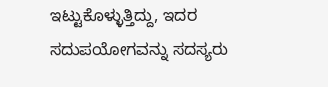ಇಟ್ಟುಕೊಳ್ಳುತ್ತಿದ್ದು, ಇದರ ಸದುಪಯೋಗವನ್ನು ಸದಸ್ಯರು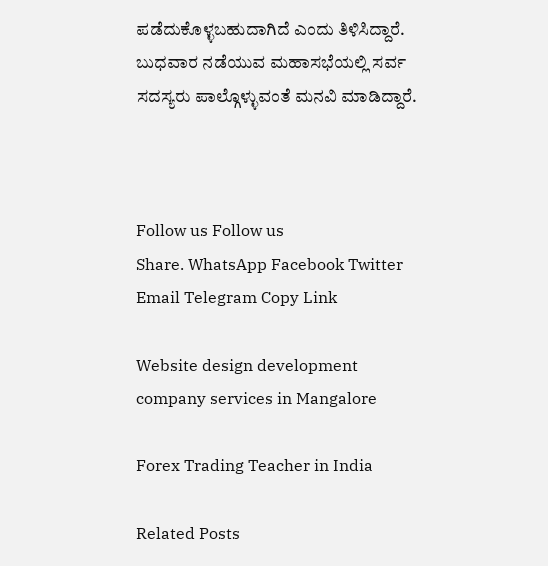ಪಡೆದುಕೊಳ್ಳಬಹುದಾಗಿದೆ ಎಂದು ತಿಳಿಸಿದ್ದಾರೆ.
ಬುಧವಾರ ನಡೆಯುವ ಮಹಾಸಭೆಯಲ್ಲಿ ಸರ್ವ ಸದಸ್ಯರು ಪಾಲ್ಗೊಳ್ಳುವಂತೆ ಮನವಿ ಮಾಡಿದ್ದಾರೆ.



Follow us Follow us
Share. WhatsApp Facebook Twitter Email Telegram Copy Link

Website design development company services in Mangalore

Forex Trading Teacher in India

Related Posts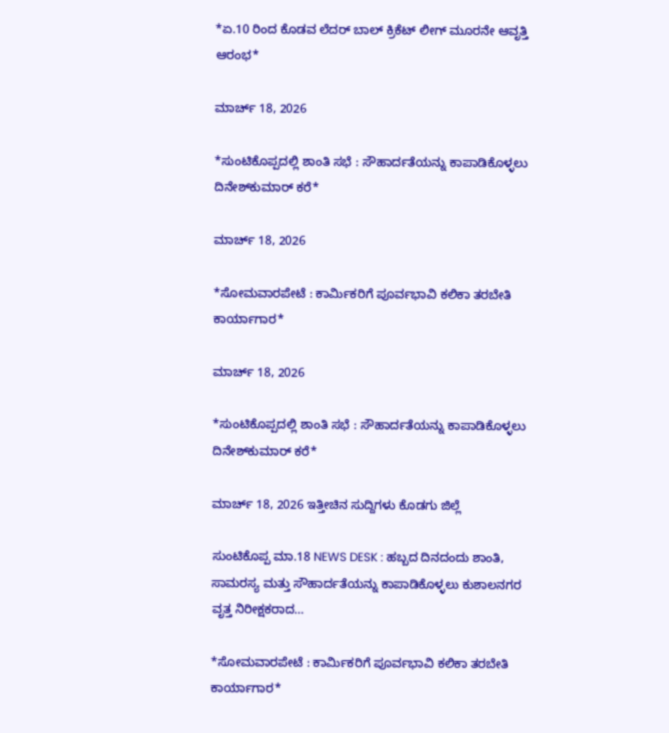*ಏ.10 ರಿಂದ ಕೊಡವ ಲೆದರ್ ಬಾಲ್ ಕ್ರಿಕೆಟ್ ಲೀಗ್ ಮೂರನೇ ಆವೃತ್ತಿ ಆರಂಭ*

ಮಾರ್ಚ್ 18, 2026

*ಸುಂಟಿಕೊಪ್ಪದಲ್ಲಿ ಶಾಂತಿ ಸಭೆ : ಸೌಹಾರ್ದತೆಯನ್ನು ಕಾಪಾಡಿಕೊಳ್ಳಲು ದಿನೇಶ್‍ಕುಮಾರ್ ಕರೆ*

ಮಾರ್ಚ್ 18, 2026

*ಸೋಮವಾರಪೇಟೆ : ಕಾರ್ಮಿಕರಿಗೆ ಪೂರ್ವಭಾವಿ ಕಲಿಕಾ ತರಬೇತಿ ಕಾರ್ಯಾಗಾರ*

ಮಾರ್ಚ್ 18, 2026

*ಸುಂಟಿಕೊಪ್ಪದಲ್ಲಿ ಶಾಂತಿ ಸಭೆ : ಸೌಹಾರ್ದತೆಯನ್ನು ಕಾಪಾಡಿಕೊಳ್ಳಲು ದಿನೇಶ್‍ಕುಮಾರ್ ಕರೆ*

ಮಾರ್ಚ್ 18, 2026 ಇತ್ತೀಚಿನ ಸುದ್ದಿಗಳು ಕೊಡಗು ಜಿಲ್ಲೆ

ಸುಂಟಿಕೊಪ್ಪ ಮಾ.18 NEWS DESK : ಹಬ್ಬದ ದಿನದಂದು ಶಾಂತಿ, ಸಾಮರಸ್ಯ ಮತ್ತು ಸೌಹಾರ್ದತೆಯನ್ನು ಕಾಪಾಡಿಕೊಳ್ಳಲು ಕುಶಾಲನಗರ ವೃತ್ತ ನಿರೀಕ್ಷಕರಾದ…

*ಸೋಮವಾರಪೇಟೆ : ಕಾರ್ಮಿಕರಿಗೆ ಪೂರ್ವಭಾವಿ ಕಲಿಕಾ ತರಬೇತಿ ಕಾರ್ಯಾಗಾರ*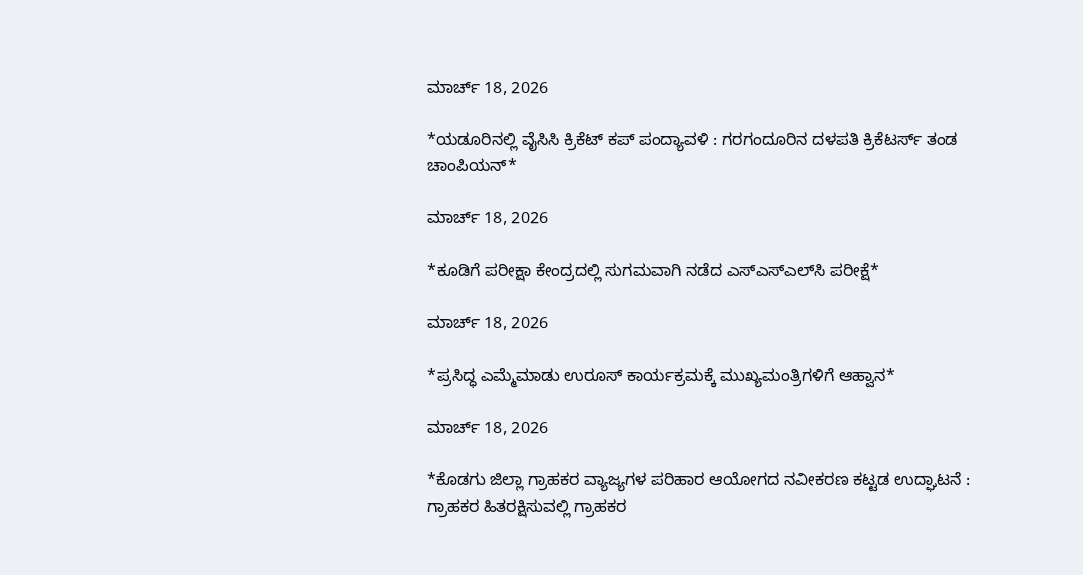ಮಾರ್ಚ್ 18, 2026

*ಯಡೂರಿನಲ್ಲಿ ವೈಸಿಸಿ ಕ್ರಿಕೆಟ್ ಕಪ್ ಪಂದ್ಯಾವಳಿ : ಗರಗಂದೂರಿನ ದಳಪತಿ ಕ್ರಿಕೆಟರ್ಸ್ ತಂಡ ಚಾಂಪಿಯನ್*

ಮಾರ್ಚ್ 18, 2026

*ಕೂಡಿಗೆ ಪರೀಕ್ಷಾ ಕೇಂದ್ರದಲ್ಲಿ ಸುಗಮವಾಗಿ ನಡೆದ ಎಸ್‍ಎಸ್‍ಎಲ್‍ಸಿ ಪರೀಕ್ಷೆ*

ಮಾರ್ಚ್ 18, 2026

*ಪ್ರಸಿದ್ಧ ಎಮ್ಮೆಮಾಡು ಉರೂಸ್ ಕಾರ್ಯಕ್ರಮಕ್ಕೆ ಮುಖ್ಯಮಂತ್ರಿಗಳಿಗೆ ಆಹ್ವಾನ*

ಮಾರ್ಚ್ 18, 2026

*ಕೊಡಗು ಜಿಲ್ಲಾ ಗ್ರಾಹಕರ ವ್ಯಾಜ್ಯಗಳ ಪರಿಹಾರ ಆಯೋಗದ ನವೀಕರಣ ಕಟ್ಟಡ ಉದ್ಘಾಟನೆ : ಗ್ರಾಹಕರ ಹಿತರಕ್ಷಿಸುವಲ್ಲಿ ಗ್ರಾಹಕರ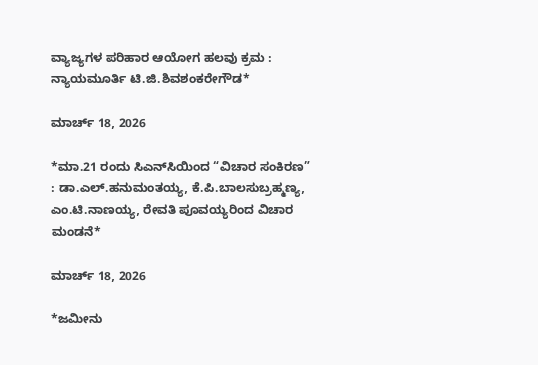ವ್ಯಾಜ್ಯಗಳ ಪರಿಹಾರ ಆಯೋಗ ಹಲವು ಕ್ರಮ : ನ್ಯಾಯಮೂರ್ತಿ ಟಿ.ಜಿ.ಶಿವಶಂಕರೇಗೌಡ*

ಮಾರ್ಚ್ 18, 2026

*ಮಾ.21 ರಂದು ಸಿಎನ್‌ಸಿಯಿಂದ “ವಿಚಾರ ಸಂಕಿರಣ” : ಡಾ.ಎಲ್.ಹನುಮಂತಯ್ಯ, ಕೆ.ಪಿ.ಬಾಲಸುಬ್ರಹ್ಮಣ್ಯ, ಎಂ.ಟಿ.ನಾಣಯ್ಯ, ರೇವತಿ ಪೂವಯ್ಯರಿಂದ ವಿಚಾರ ಮಂಡನೆ*

ಮಾರ್ಚ್ 18, 2026

*ಜಮೀನು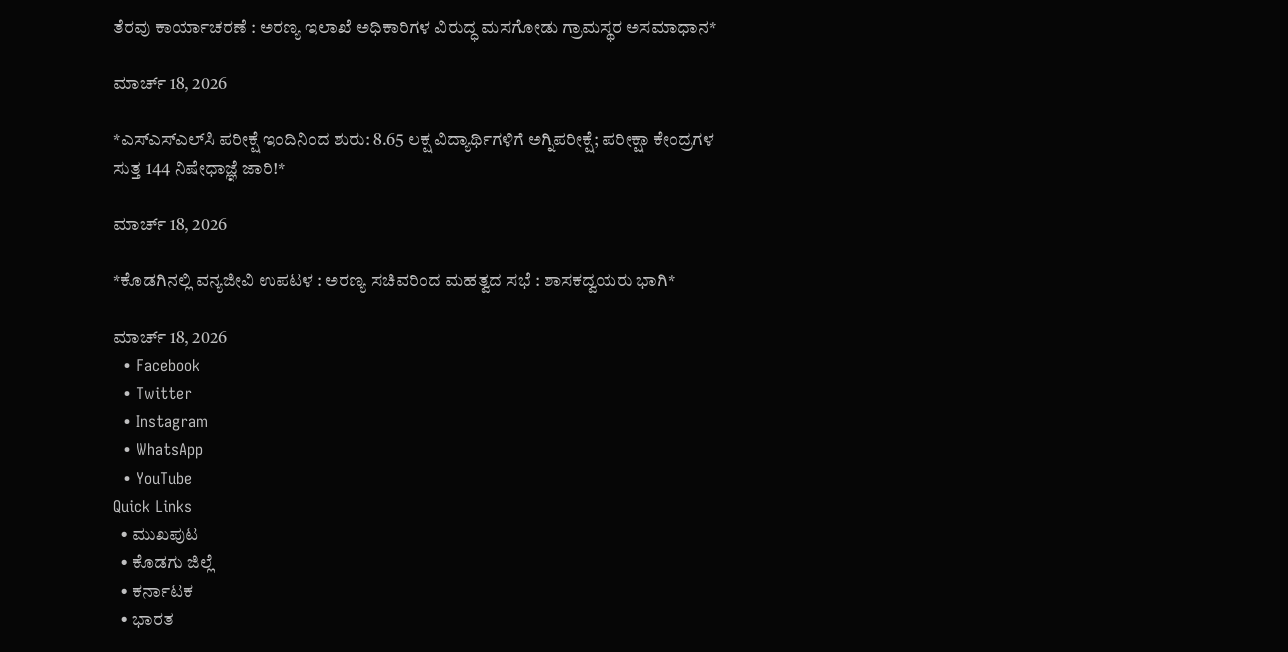ತೆರವು ಕಾರ್ಯಾಚರಣೆ : ಅರಣ್ಯ ಇಲಾಖೆ ಅಧಿಕಾರಿಗಳ ವಿರುದ್ಧ ಮಸಗೋಡು ಗ್ರಾಮಸ್ಥರ ಅಸಮಾಧಾನ*

ಮಾರ್ಚ್ 18, 2026

*ಎಸ್‌ಎಸ್‌ಎಲ್‌ಸಿ ಪರೀಕ್ಷೆ ಇಂದಿನಿಂದ ಶುರು: 8.65 ಲಕ್ಷ ವಿದ್ಯಾರ್ಥಿಗಳಿಗೆ ಅಗ್ನಿಪರೀಕ್ಷೆ; ಪರೀಕ್ಷಾ ಕೇಂದ್ರಗಳ ಸುತ್ತ 144 ನಿಷೇಧಾಜ್ಞೆ ಜಾರಿ!*

ಮಾರ್ಚ್ 18, 2026

*ಕೊಡಗಿನಲ್ಲಿ ವನ್ಯಜೀವಿ ಉಪಟಳ : ಅರಣ್ಯ ಸಚಿವರಿಂದ ಮಹತ್ವದ ಸಭೆ : ಶಾಸಕದ್ವಯರು ಭಾಗಿ*

ಮಾರ್ಚ್ 18, 2026
  • Facebook
  • Twitter
  • Instagram
  • WhatsApp
  • YouTube
Quick Links
  • ಮುಖಪುಟ
  • ಕೊಡಗು ಜಿಲ್ಲೆ
  • ಕರ್ನಾಟಕ
  • ಭಾರತ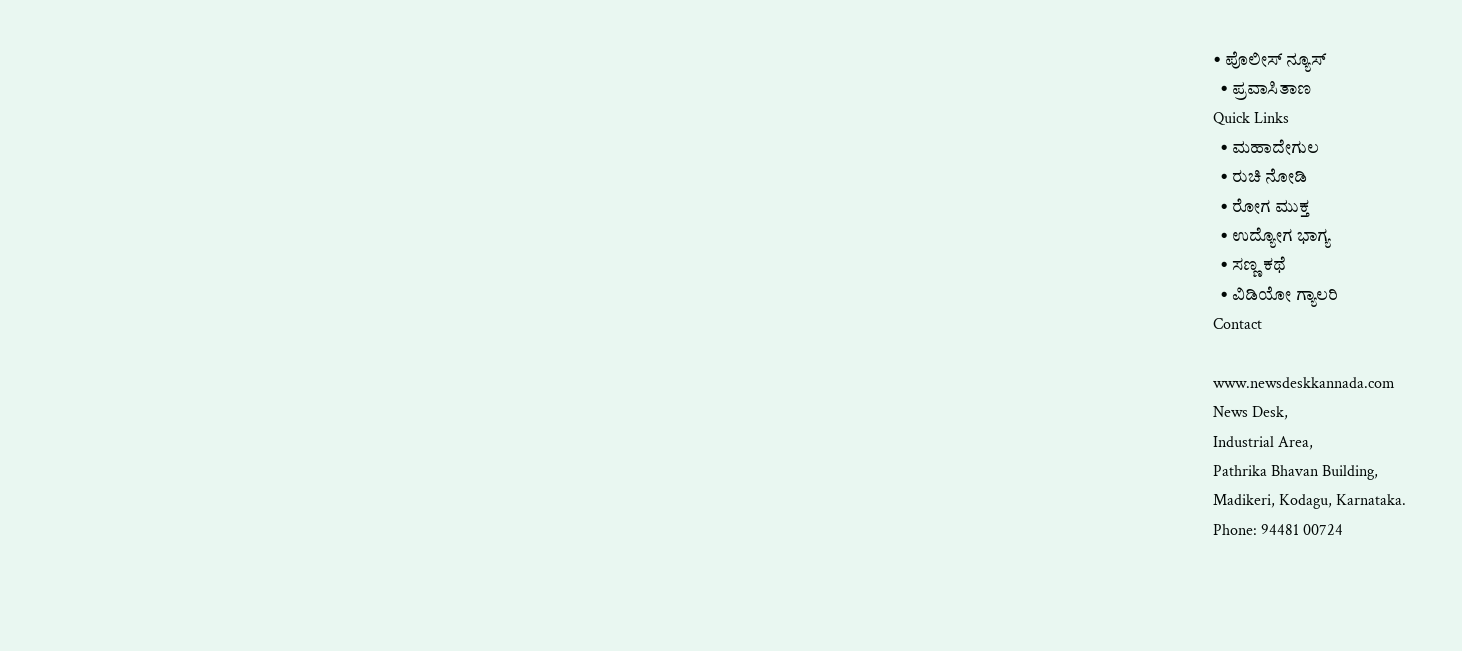• ಪೊಲೀಸ್ ನ್ಯೂಸ್
  • ಪ್ರವಾಸಿತಾಣ
Quick Links
  • ಮಹಾದೇಗುಲ
  • ರುಚಿ ನೋಡಿ
  • ರೋಗ ಮುಕ್ತ
  • ಉದ್ಯೋಗ ಭಾಗ್ಯ
  • ಸಣ್ಣ ಕಥೆ
  • ವಿಡಿಯೋ ಗ್ಯಾಲರಿ
Contact

www.newsdeskkannada.com
News Desk,
Industrial Area,
Pathrika Bhavan Building,
Madikeri, Kodagu, Karnataka.
Phone: 94481 00724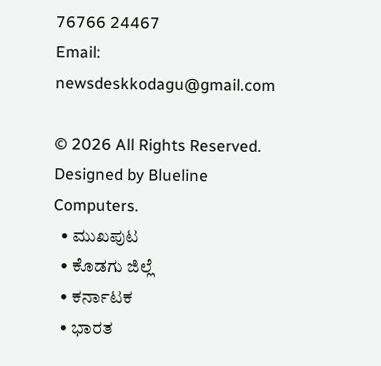76766 24467
Email: newsdeskkodagu@gmail.com

© 2026 All Rights Reserved. Designed by Blueline Computers.
  • ಮುಖಪುಟ
  • ಕೊಡಗು ಜಿಲ್ಲೆ
  • ಕರ್ನಾಟಕ
  • ಭಾರತ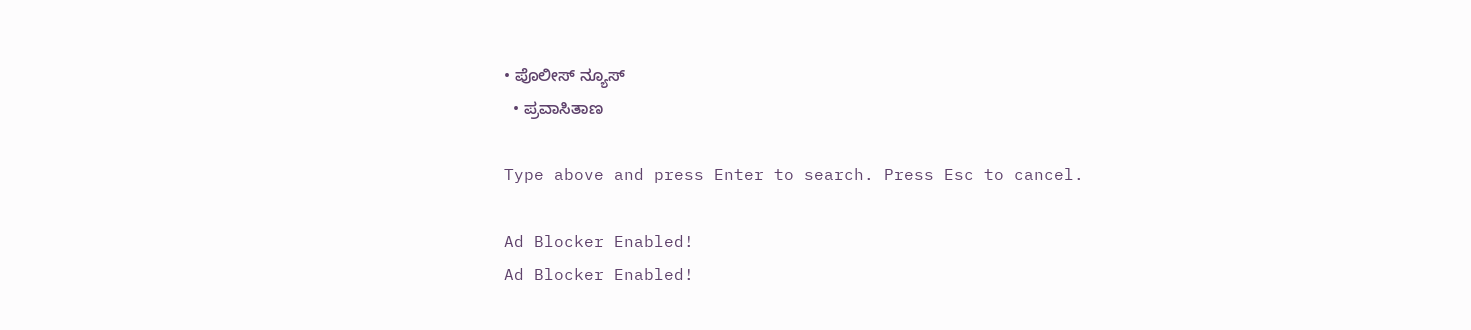• ಪೊಲೀಸ್ ನ್ಯೂಸ್
  • ಪ್ರವಾಸಿತಾಣ

Type above and press Enter to search. Press Esc to cancel.

Ad Blocker Enabled!
Ad Blocker Enabled!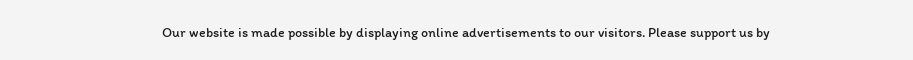Our website is made possible by displaying online advertisements to our visitors. Please support us by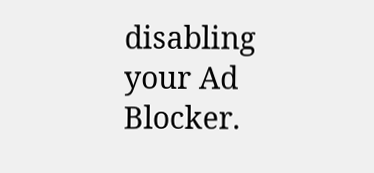disabling your Ad Blocker.